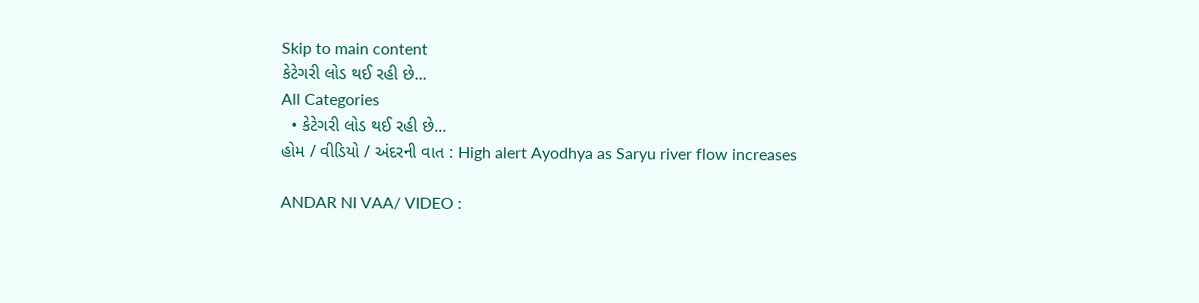Skip to main content
કેટેગરી લોડ થઈ રહી છે...
All Categories
  • કેટેગરી લોડ થઈ રહી છે...
હોમ / વીડિયો / અંદરની વાત : High alert Ayodhya as Saryu river flow increases

ANDAR NI VAA/ VIDEO :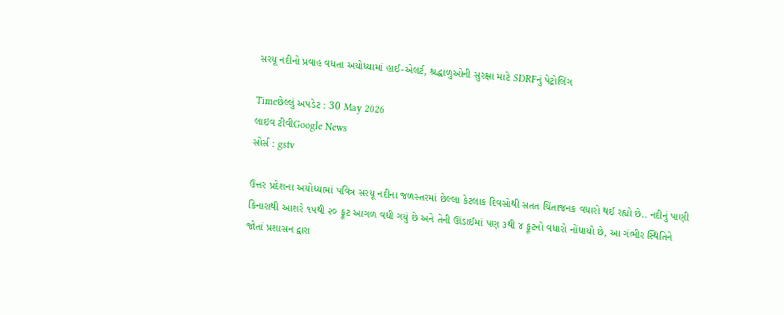સરયૂ નદીનો પ્રવાહ વધતા અયોધ્યામાં હાઈ-એલર્ટ, શ્રદ્ધાળુઓની સુરક્ષા માટે SDRFનું પેટ્રોલિંગ

Timeછેલ્લું અપડેટ : 30 May 2026
લાઇવ ટીવીGoogle News
સોર્સ : gstv

ઉત્તર પ્રદેશના અયોધ્યામાં પવિત્ર સરયૂ નદીના જળસ્તરમાં છેલ્લા કેટલાક દિવસોથી સતત ચિંતાજનક વધારો થઈ રહ્યો છે.. નદીનું પાણી કિનારાથી આશરે ૧૫થી ૨૦ ફૂટ આગળ વધી ગયું છે અને તેની ઊંડાઈમાં પણ ૩થી ૪ ફૂટનો વધારો નોંધાયો છે, આ ગંભીર સ્થિતિને જોતાં પ્રશાસન દ્વારા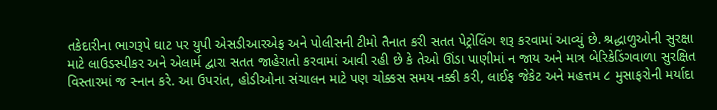તકેદારીના ભાગરૂપે ઘાટ પર યુપી એસડીઆરએફ અને પોલીસની ટીમો તૈનાત કરી સતત પેટ્રોલિંગ શરૂ કરવામાં આવ્યું છે. શ્રદ્ધાળુઓની સુરક્ષા માટે લાઉડસ્પીકર અને એલાર્મ દ્વારા સતત જાહેરાતો કરવામાં આવી રહી છે કે તેઓ ઊંડા પાણીમાં ન જાય અને માત્ર બેરિકેડિંગવાળા સુરક્ષિત વિસ્તારમાં જ સ્નાન કરે. આ ઉપરાંત, હોડીઓના સંચાલન માટે પણ ચોક્કસ સમય નક્કી કરી, લાઈફ જેકેટ અને મહત્તમ ૮ મુસાફરોની મર્યાદા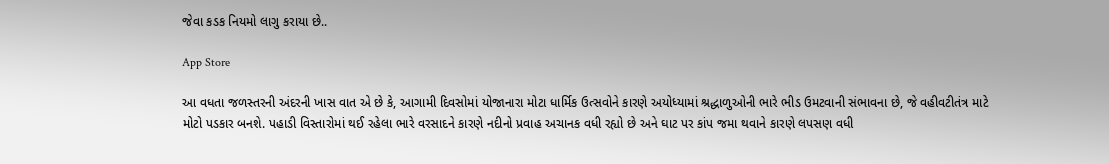જેવા કડક નિયમો લાગુ કરાયા છે..

App Store

આ વધતા જળસ્તરની અંદરની ખાસ વાત એ છે કે, આગામી દિવસોમાં યોજાનારા મોટા ધાર્મિક ઉત્સવોને કારણે અયોધ્યામાં શ્રદ્ધાળુઓની ભારે ભીડ ઉમટવાની સંભાવના છે, જે વહીવટીતંત્ર માટે મોટો પડકાર બનશે. પહાડી વિસ્તારોમાં થઈ રહેલા ભારે વરસાદને કારણે નદીનો પ્રવાહ અચાનક વધી રહ્યો છે અને ઘાટ પર કાંપ જમા થવાને કારણે લપસણ વધી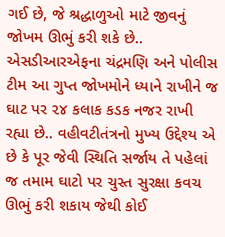ગઈ છે, જે શ્રદ્ધાળુઓ માટે જીવનું જોખમ ઊભું કરી શકે છે.. એસડીઆરએફના ચંદ્રમણિ અને પોલીસ ટીમ આ ગુપ્ત જોખમોને ધ્યાને રાખીને જ ઘાટ પર ૨૪ કલાક કડક નજર રાખી રહ્યા છે.. વહીવટીતંત્રનો મુખ્ય ઉદ્દેશ્ય એ છે કે પૂર જેવી સ્થિતિ સર્જાય તે પહેલાં જ તમામ ઘાટો પર ચુસ્ત સુરક્ષા કવચ ઊભું કરી શકાય જેથી કોઈ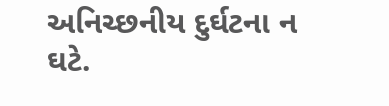અનિચ્છનીય દુર્ઘટના ન ઘટે.